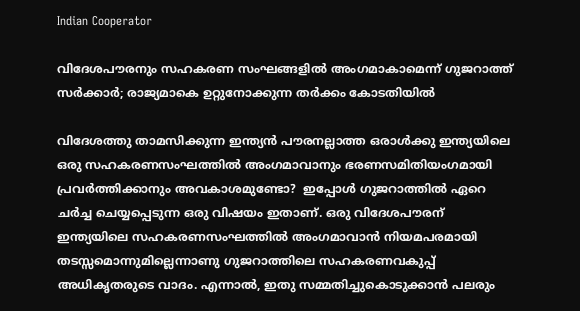Indian Cooperator

വിദേശപൗരനും സഹകരണ സംഘങ്ങളില്‍ അംഗമാകാമെന്ന് ഗുജറാത്ത് സര്‍ക്കാര്‍; രാജ്യമാകെ ഉറ്റുനോക്കുന്ന തര്‍ക്കം കോടതിയില്‍

വിദേശത്തു താമസിക്കുന്ന ഇന്ത്യന്‍ പൗരനല്ലാത്ത ഒരാള്‍ക്കു ഇന്ത്യയിലെ ഒരു സഹകരണസംഘത്തില്‍ അംഗമാവാനും ഭരണസമിതിയംഗമായി പ്രവര്‍ത്തിക്കാനും അവകാശമുണ്ടോ?  ഇപ്പോള്‍ ഗുജറാത്തില്‍ ഏറെ ചര്‍ച്ച ചെയ്യപ്പെടുന്ന ഒരു വിഷയം ഇതാണ്. ഒരു വിദേശപൗരന് ഇന്ത്യയിലെ സഹകരണസംഘത്തില്‍ അംഗമാവാന്‍ നിയമപരമായി തടസ്സമൊന്നുമില്ലെന്നാണു ഗുജറാത്തിലെ സഹകരണവകുപ്പ് അധികൃതരുടെ വാദം. എന്നാല്‍, ഇതു സമ്മതിച്ചുകൊടുക്കാന്‍ പലരും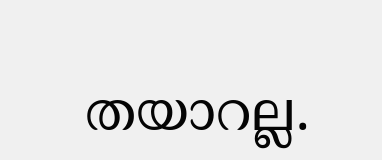തയാറല്ല.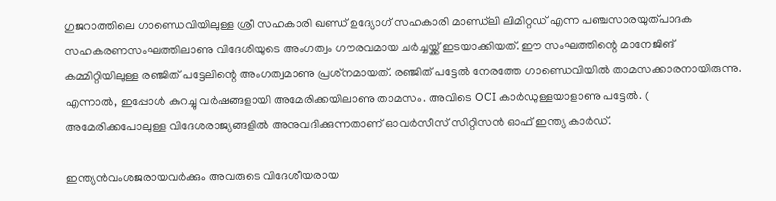ഗുജറാത്തിലെ ഗാണ്ഡെവിയിലുള്ള ശ്രീ സഹകാരി ഖണ്ഡ് ഉദ്യോഗ് സഹകാരി മാണ്ഡ്‌ലി ലിമിറ്റഡ് എന്ന പഞ്ചസാരയുത്പാദക സഹകരണസംഘത്തിലാണു വിദേശിയുടെ അംഗത്വം ഗൗരവമായ ചര്‍ച്ചയ്ക്ക് ഇടയാക്കിയത്. ഈ സംഘത്തിന്റെ മാനേജിങ് കമ്മിറ്റിയിലുള്ള രഞ്ജിത് പട്ടേലിന്റെ അംഗത്വമാണു പ്രശ്‌നമായത്. രഞ്ജിത് പട്ടേല്‍ നേരത്തേ ഗാണ്ഡെവിയില്‍ താമസക്കാരനായിരുന്നു. എന്നാല്‍, ഇപ്പോള്‍ കുറച്ചു വര്‍ഷങ്ങളായി അമേരിക്കയിലാണു താമസം. അവിടെ OCI കാര്‍ഡുള്ളയാളാണു പട്ടേല്‍. ( അമേരിക്കപോലുള്ള വിദേശരാജ്യങ്ങളില്‍ അനുവദിക്കുന്നതാണ് ഓവര്‍സീസ് സിറ്റിസന്‍ ഓഫ് ഇന്ത്യ കാര്‍ഡ്.

ഇന്ത്യന്‍വംശജരായവര്‍ക്കും അവരുടെ വിദേശീയരായ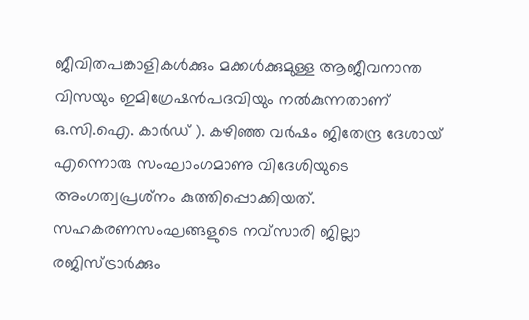ജീവിതപങ്കാളികള്‍ക്കും മക്കള്‍ക്കുമുള്ള ആജീവനാന്ത വിസയും ഇമിഗ്രേഷന്‍പദവിയും നല്‍കുന്നതാണ് ഒ.സി.ഐ. കാര്‍ഡ് ). കഴിഞ്ഞ വര്‍ഷം ജിതേന്ദ്ര ദേശായ് എന്നൊരു സംഘാംഗമാണു വിദേശിയുടെ അംഗത്വപ്രശ്‌നം കുത്തിപ്പൊക്കിയത്. സഹകരണസംഘങ്ങളുടെ നവ്‌സാരി ജില്ലാ രജിസ്ട്രാര്‍ക്കും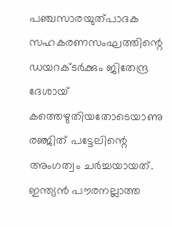പഞ്ചസാരയുത്പാദക സഹകരണസംഘത്തിന്റെ ഡയറക്ടര്‍ക്കും ജിതേന്ദ്ര ദേശായ് കത്തെഴുതിയതോടെയാണു രഞ്ജിത് പട്ടേലിന്റെ അംഗത്വം ചര്‍ച്ചയായത്. ഇന്ത്യന്‍ പൗരനല്ലാത്ത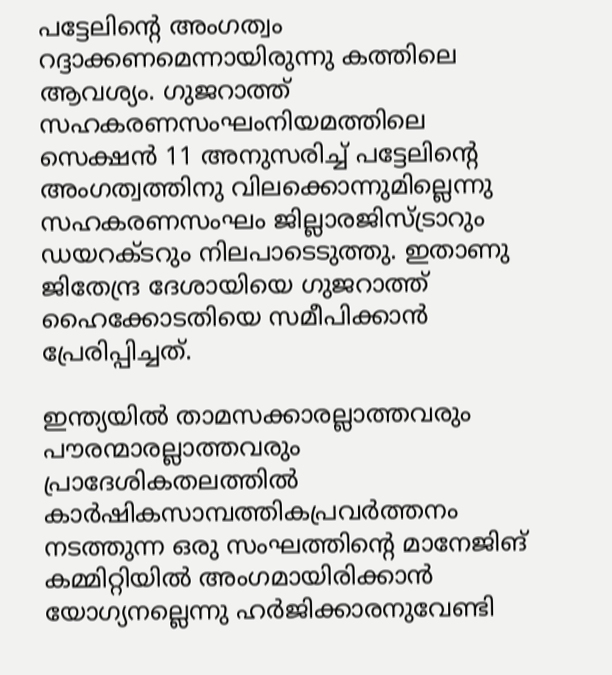പട്ടേലിന്റെ അംഗത്വം റദ്ദാക്കണമെന്നായിരുന്നു കത്തിലെ ആവശ്യം. ഗുജറാത്ത് സഹകരണസംഘംനിയമത്തിലെ സെക്ഷന്‍ 11 അനുസരിച്ച് പട്ടേലിന്റെ അംഗത്വത്തിനു വിലക്കൊന്നുമില്ലെന്നു സഹകരണസംഘം ജില്ലാരജിസ്ട്രാറും ഡയറക്ടറും നിലപാടെടുത്തു. ഇതാണു ജിതേന്ദ്ര ദേശായിയെ ഗുജറാത്ത് ഹൈക്കോടതിയെ സമീപിക്കാന്‍ പ്രേരിപ്പിച്ചത്.

ഇന്ത്യയില്‍ താമസക്കാരല്ലാത്തവരും പൗരന്മാരല്ലാത്തവരും പ്രാദേശികതലത്തില്‍ കാര്‍ഷികസാമ്പത്തികപ്രവര്‍ത്തനം നടത്തുന്ന ഒരു സംഘത്തിന്റെ മാനേജിങ് കമ്മിറ്റിയില്‍ അംഗമായിരിക്കാന്‍ യോഗ്യനല്ലെന്നു ഹര്‍ജിക്കാരനുവേണ്ടി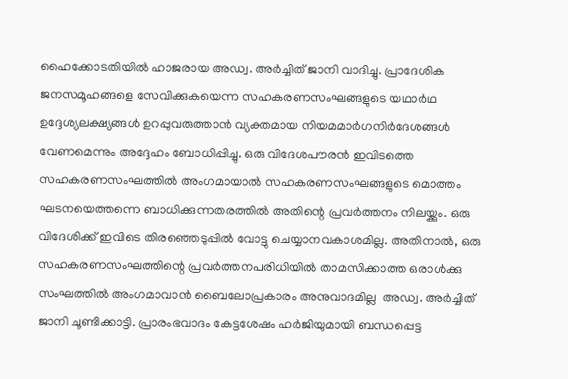ഹൈക്കോടതിയില്‍ ഹാജരായ അഡ്വ. അര്‍ച്ചിത് ജാനി വാദിച്ചു. പ്രാദേശിക ജനസമൂഹങ്ങളെ സേവിക്കുകയെന്ന സഹകരണസംഘങ്ങളുടെ യഥാര്‍ഥ ഉദ്ദേശ്യലക്ഷ്യങ്ങള്‍ ഉറപ്പുവരുത്താന്‍ വ്യക്തമായ നിയമമാര്‍ഗനിര്‍ദേശങ്ങള്‍ വേണമെന്നും അദ്ദേഹം ബോധിപ്പിച്ചു. ഒരു വിദേശപൗരന്‍ ഇവിടത്തെ സഹകരണസംഘത്തില്‍ അംഗമായാല്‍ സഹകരണസംഘങ്ങളുടെ മൊത്തം ഘടനയെത്തന്നെ ബാധിക്കുന്നതരത്തില്‍ അതിന്റെ പ്രവര്‍ത്തനം നിലയ്ക്കും. ഒരു വിദേശിക്ക് ഇവിടെ തിരഞ്ഞെടുപ്പില്‍ വോട്ടു ചെയ്യാനവകാശമില്ല. അതിനാല്‍, ഒരു സഹകരണസംഘത്തിന്റെ പ്രവര്‍ത്തനപരിധിയില്‍ താമസിക്കാത്ത ഒരാള്‍ക്കു സംഘത്തില്‍ അംഗമാവാന്‍ ബൈലോപ്രകാരം അനുവാദമില്ല  അഡ്വ. അര്‍ച്ചിത് ജാനി ചൂണ്ടിക്കാട്ടി. പ്രാരംഭവാദം കേട്ടശേഷം ഹര്‍ജിയുമായി ബന്ധപ്പെട്ട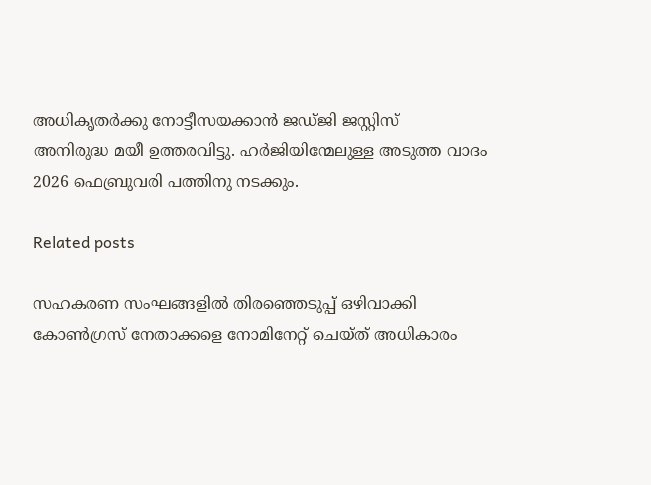അധികൃതര്‍ക്കു നോട്ടീസയക്കാന്‍ ജഡ്ജി ജസ്റ്റിസ്
അനിരുദ്ധ മയീ ഉത്തരവിട്ടു. ഹര്‍ജിയിന്മേലുള്ള അടുത്ത വാദം 2026 ഫെബ്രുവരി പത്തിനു നടക്കും.

Related posts

സഹകരണ സംഘങ്ങളില്‍ തിരഞ്ഞെടുപ്പ് ഒഴിവാക്കി കോണ്‍ഗ്രസ് നേതാക്കളെ നോമിനേറ്റ് ചെയ്ത് അധികാരം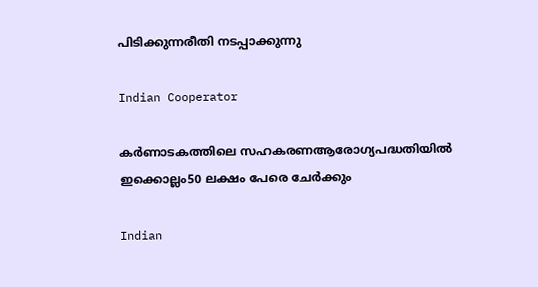പിടിക്കുന്നരീതി നടപ്പാക്കുന്നു

Indian Cooperator

കര്‍ണാടകത്തിലെ സഹകരണആരോഗ്യപദ്ധതിയില്‍ ഇക്കൊല്ലം50 ലക്ഷം പേരെ ചേര്‍ക്കും

Indian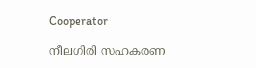Cooperator

നീലഗിരി സഹകരണ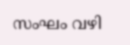സംഘം വഴി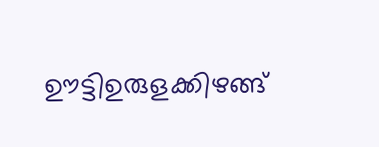ഊട്ടിഉരുളക്കിഴങ്ങ്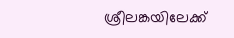ശ്രീലങ്കയിലേക്ക്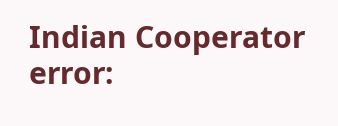Indian Cooperator
error: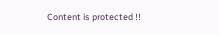Content is protected !!